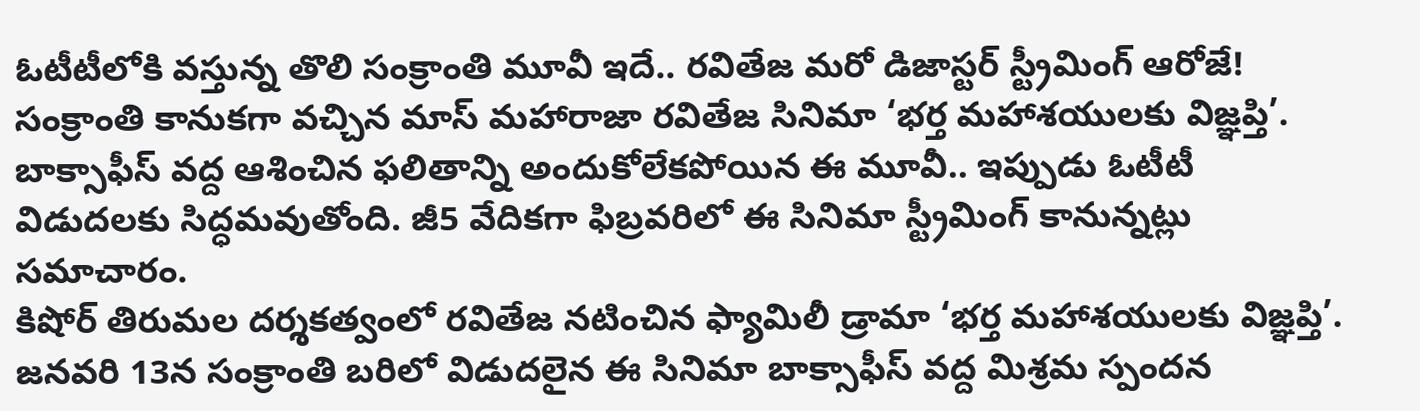ఓటీటీలోకి వస్తున్న తొలి సంక్రాంతి మూవీ ఇదే.. రవితేజ మరో డిజాస్టర్ స్ట్రీమింగ్ ఆరోజే!
సంక్రాంతి కానుకగా వచ్చిన మాస్ మహారాజా రవితేజ సినిమా ‘భర్త మహాశయులకు విజ్ఞప్తి’. బాక్సాఫీస్ వద్ద ఆశించిన ఫలితాన్ని అందుకోలేకపోయిన ఈ మూవీ.. ఇప్పుడు ఓటీటీ విడుదలకు సిద్ధమవుతోంది. జీ5 వేదికగా ఫిబ్రవరిలో ఈ సినిమా స్ట్రీమింగ్ కానున్నట్లు సమాచారం.
కిషోర్ తిరుమల దర్శకత్వంలో రవితేజ నటించిన ఫ్యామిలీ డ్రామా ‘భర్త మహాశయులకు విజ్ఞప్తి’. జనవరి 13న సంక్రాంతి బరిలో విడుదలైన ఈ సినిమా బాక్సాఫీస్ వద్ద మిశ్రమ స్పందన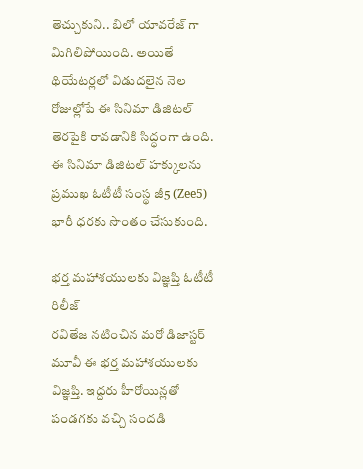తెచ్చుకుని.. బిలో యావరేజ్ గా మిగిలిపోయింది. అయితే థియేటర్లలో విడుదలైన నెల రోజుల్లోపే ఈ సినిమా డిజిటల్ తెరపైకి రావడానికి సిద్ధంగా ఉంది. ఈ సినిమా డిజిటల్ హక్కులను ప్రముఖ ఓటీటీ సంస్థ జీ5 (Zee5) భారీ ధరకు సొంతం చేసుకుంది.

భర్త మహాశయులకు విజ్ఞప్తి ఓటీటీ రిలీజ్
రవితేజ నటించిన మరో డిజాస్టర్ మూవీ ఈ భర్త మహాశయులకు విజ్ఞప్తి. ఇద్దరు హీరోయిన్లతో పండగకు వచ్చి సందడి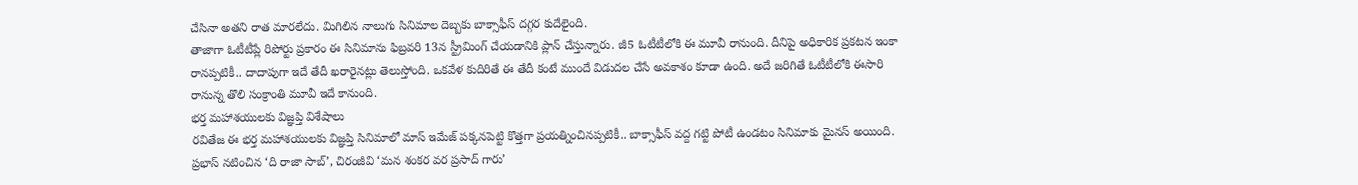చేసినా అతని రాత మారలేదు. మిగిలిన నాలుగు సినిమాల దెబ్బకు బాక్సాఫీస్ దగ్గర కుదేలైంది.
తాజాగా ఓటీటీప్లే రిపోర్టు ప్రకారం ఈ సినిమాను ఫిబ్రవరి 13న స్ట్రీమింగ్ చేయడానికి ప్లాన్ చేస్తున్నారు. జీ5 ఓటీటీలోకి ఈ మూవీ రానుంది. దీనిపై అధికారిక ప్రకటన ఇంకా రానప్పటికీ.. దాదాపుగా ఇదే తేదీ ఖరారైనట్లు తెలుస్తోంది. ఒకవేళ కుదిరితే ఈ తేదీ కంటే ముందే విడుదల చేసే అవకాశం కూడా ఉంది. అదే జరిగితే ఓటీటీలోకి ఈసారి రానున్న తొలి సంక్రాంతి మూవీ ఇదే కానుంది.
భర్త మహాశయులకు విజ్ఞప్తి విశేషాలు
రవితేజ ఈ భర్త మహాశయులకు విజ్ఞప్తి సినిమాలో మాస్ ఇమేజ్ పక్కనపెట్టి కొత్తగా ప్రయత్నించినప్పటికీ.. బాక్సాఫీస్ వద్ద గట్టి పోటీ ఉండటం సినిమాకు మైనస్ అయింది. ప్రభాస్ నటించిన ‘ది రాజా సాబ్’, చిరంజీవి ‘మన శంకర వర ప్రసాద్ గారు’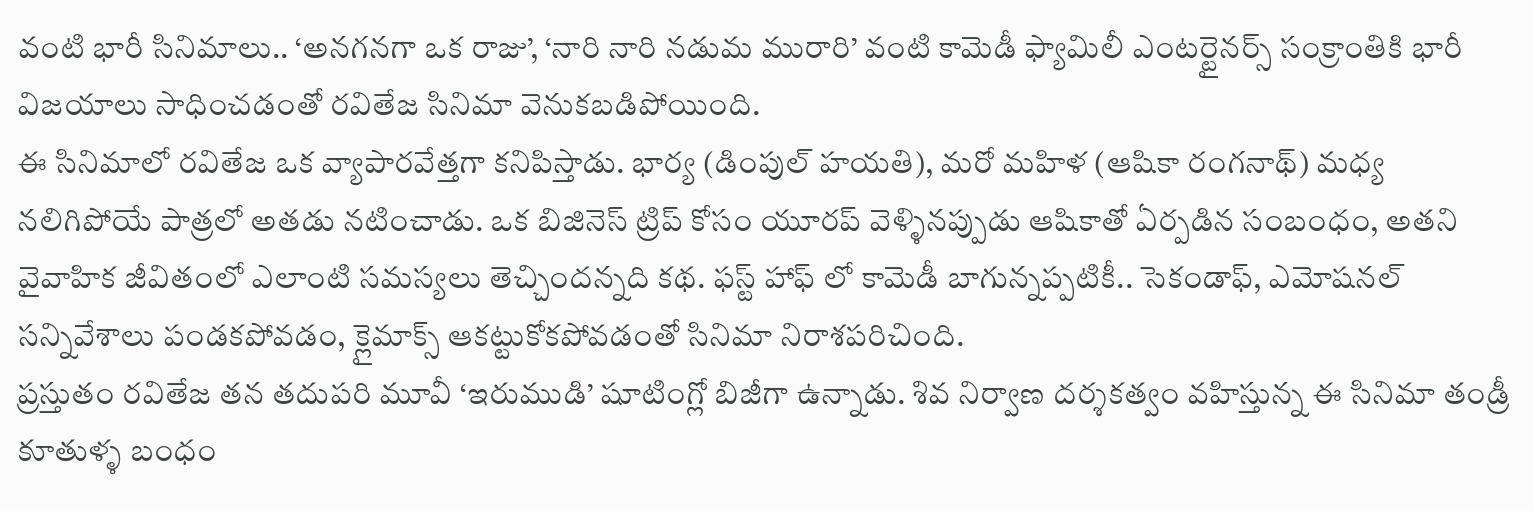వంటి భారీ సినిమాలు.. ‘అనగనగా ఒక రాజు’, ‘నారి నారి నడుమ మురారి’ వంటి కామెడీ ఫ్యామిలీ ఎంటర్టైనర్స్ సంక్రాంతికి భారీ విజయాలు సాధించడంతో రవితేజ సినిమా వెనుకబడిపోయింది.
ఈ సినిమాలో రవితేజ ఒక వ్యాపారవేత్తగా కనిపిస్తాడు. భార్య (డింపుల్ హయతి), మరో మహిళ (ఆషికా రంగనాథ్) మధ్య నలిగిపోయే పాత్రలో అతడు నటించాడు. ఒక బిజినెస్ ట్రిప్ కోసం యూరప్ వెళ్ళినప్పుడు ఆషికాతో ఏర్పడిన సంబంధం, అతని వైవాహిక జీవితంలో ఎలాంటి సమస్యలు తెచ్చిందన్నది కథ. ఫస్ట్ హాఫ్ లో కామెడీ బాగున్నప్పటికీ.. సెకండాఫ్, ఎమోషనల్ సన్నివేశాలు పండకపోవడం, క్లైమాక్స్ ఆకట్టుకోకపోవడంతో సినిమా నిరాశపరిచింది.
ప్రస్తుతం రవితేజ తన తదుపరి మూవీ ‘ఇరుముడి’ షూటింగ్లో బిజీగా ఉన్నాడు. శివ నిర్వాణ దర్శకత్వం వహిస్తున్న ఈ సినిమా తండ్రీ కూతుళ్ళ బంధం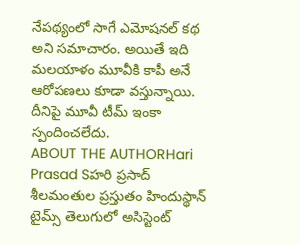నేపథ్యంలో సాగే ఎమోషనల్ కథ అని సమాచారం. అయితే ఇది మలయాళం మూవీకి కాపీ అనే ఆరోపణలు కూడా వస్తున్నాయి. దీనిపై మూవీ టీమ్ ఇంకా స్పందించలేదు.
ABOUT THE AUTHORHari Prasad Sహరి ప్రసాద్ శీలమంతుల ప్రస్తుతం హిందుస్థాన్ టైమ్స్ తెలుగులో అసిస్టెంట్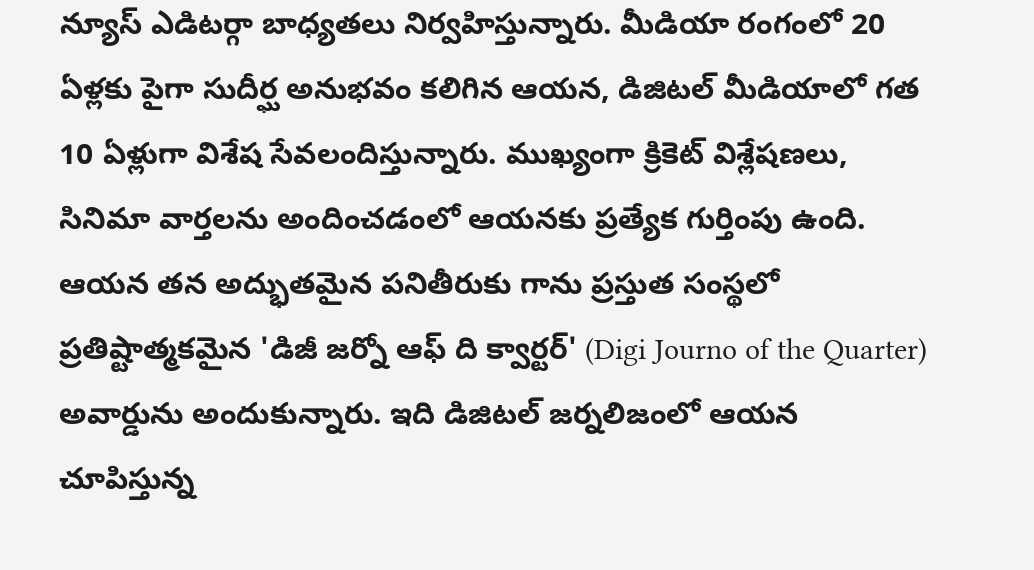న్యూస్ ఎడిటర్గా బాధ్యతలు నిర్వహిస్తున్నారు. మీడియా రంగంలో 20 ఏళ్లకు పైగా సుదీర్ఘ అనుభవం కలిగిన ఆయన, డిజిటల్ మీడియాలో గత 10 ఏళ్లుగా విశేష సేవలందిస్తున్నారు. ముఖ్యంగా క్రికెట్ విశ్లేషణలు, సినిమా వార్తలను అందించడంలో ఆయనకు ప్రత్యేక గుర్తింపు ఉంది. ఆయన తన అద్భుతమైన పనితీరుకు గాను ప్రస్తుత సంస్థలో ప్రతిష్టాత్మకమైన 'డిజీ జర్నో ఆఫ్ ది క్వార్టర్' (Digi Journo of the Quarter) అవార్డును అందుకున్నారు. ఇది డిజిటల్ జర్నలిజంలో ఆయన చూపిస్తున్న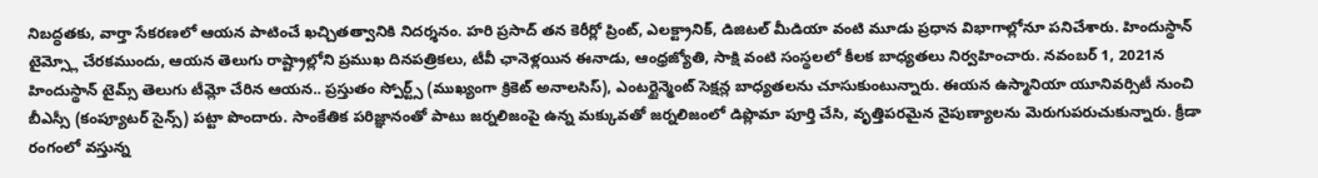నిబద్ధతకు, వార్తా సేకరణలో ఆయన పాటించే ఖచ్చితత్వానికి నిదర్శనం. హరి ప్రసాద్ తన కెరీర్లో ప్రింట్, ఎలక్ట్రానిక్, డిజిటల్ మీడియా వంటి మూడు ప్రధాన విభాగాల్లోనూ పనిచేశారు. హిందుస్థాన్ టైమ్స్లో చేరకముందు, ఆయన తెలుగు రాష్ట్రాల్లోని ప్రముఖ దినపత్రికలు, టీవీ ఛానెళ్లయిన ఈనాడు, ఆంధ్రజ్యోతి, సాక్షి వంటి సంస్థలలో కీలక బాధ్యతలు నిర్వహించారు. నవంబర్ 1, 2021న హిందుస్థాన్ టైమ్స్ తెలుగు టీమ్లో చేరిన ఆయన.. ప్రస్తుతం స్పోర్ట్స్ (ముఖ్యంగా క్రికెట్ అనాలసిస్), ఎంటర్టైన్మెంట్ సెక్షన్ల బాధ్యతలను చూసుకుంటున్నారు. ఈయన ఉస్మానియా యూనివర్సిటీ నుంచి బీఎస్సీ (కంప్యూటర్ సైన్స్) పట్టా పొందారు. సాంకేతిక పరిజ్ఞానంతో పాటు జర్నలిజంపై ఉన్న మక్కువతో జర్నలిజంలో డిప్లొమా పూర్తి చేసి, వృత్తిపరమైన నైపుణ్యాలను మెరుగుపరుచుకున్నారు. క్రీడా రంగంలో వస్తున్న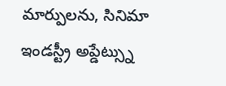మార్పులను, సినిమా ఇండస్ట్రీ అప్డేట్స్ను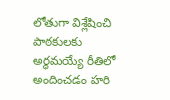లోతుగా విశ్లేషించి పాఠకులకు అర్థమయ్యే రీతిలో అందించడం హరి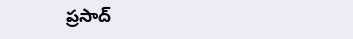ప్రసాద్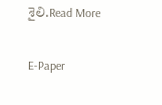శైలి.Read More

E-Paper